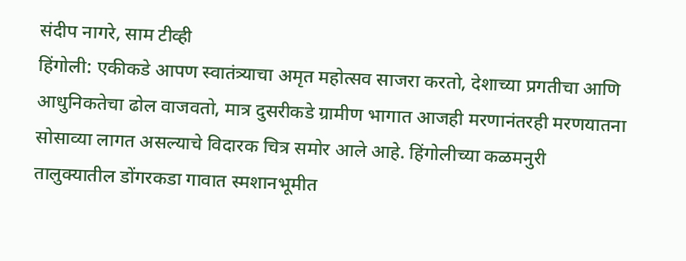संदीप नागरे, साम टीव्ही
हिंगोली: एकीकडे आपण स्वातंत्र्याचा अमृत महोत्सव साजरा करतो, देशाच्या प्रगतीचा आणि आधुनिकतेचा ढोल वाजवतो, मात्र दुसरीकडे ग्रामीण भागात आजही मरणानंतरही मरणयातना सोसाव्या लागत असल्याचे विदारक चित्र समोर आले आहे. हिंगोलीच्या कळमनुरी तालुक्यातील डोंगरकडा गावात स्मशानभूमीत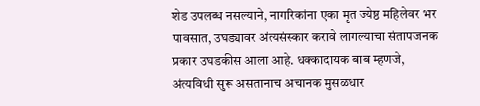शेड उपलब्ध नसल्याने, नागरिकांना एका मृत ज्येष्ठ महिलेवर भर पावसात, उघड्यावर अंत्यसंस्कार करावे लागल्याचा संतापजनक प्रकार उघडकीस आला आहे. धक्कादायक बाब म्हणजे, अंत्यविधी सुरू असतानाच अचानक मुसळधार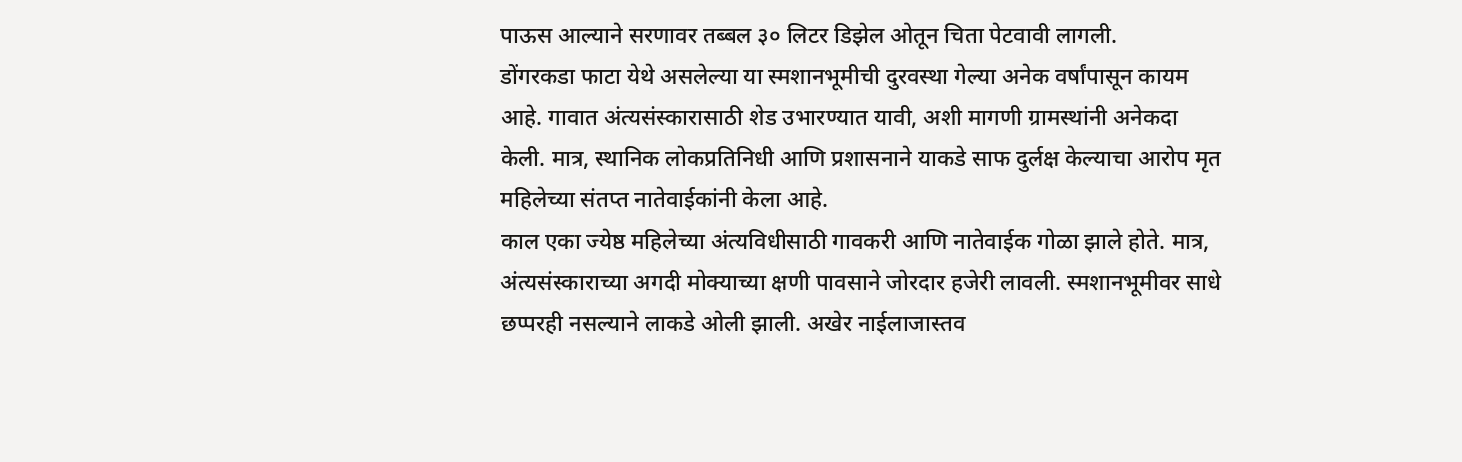पाऊस आल्याने सरणावर तब्बल ३० लिटर डिझेल ओतून चिता पेटवावी लागली.
डोंगरकडा फाटा येथे असलेल्या या स्मशानभूमीची दुरवस्था गेल्या अनेक वर्षांपासून कायम आहे. गावात अंत्यसंस्कारासाठी शेड उभारण्यात यावी, अशी मागणी ग्रामस्थांनी अनेकदा केली. मात्र, स्थानिक लोकप्रतिनिधी आणि प्रशासनाने याकडे साफ दुर्लक्ष केल्याचा आरोप मृत महिलेच्या संतप्त नातेवाईकांनी केला आहे.
काल एका ज्येष्ठ महिलेच्या अंत्यविधीसाठी गावकरी आणि नातेवाईक गोळा झाले होते. मात्र, अंत्यसंस्काराच्या अगदी मोक्याच्या क्षणी पावसाने जोरदार हजेरी लावली. स्मशानभूमीवर साधे छप्परही नसल्याने लाकडे ओली झाली. अखेर नाईलाजास्तव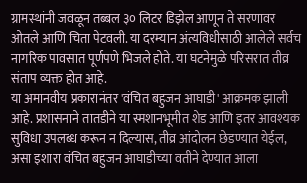ग्रामस्थांनी जवळून तब्बल ३० लिटर डिझेल आणून ते सरणावर ओतले आणि चिता पेटवली. या दरम्यान अंत्यविधीसाठी आलेले सर्वच नागरिक पावसात पूर्णपणे भिजले होते. या घटनेमुळे परिसरात तीव्र संताप व्यक्त होत आहे.
या अमानवीय प्रकारानंतर 'वंचित बहुजन आघाडी' आक्रमक झाली आहे. प्रशासनाने तातडीने या स्मशानभूमीत शेड आणि इतर आवश्यक सुविधा उपलब्ध करून न दिल्यास, तीव्र आंदोलन छेडण्यात येईल, असा इशारा वंचित बहुजन आघाडीच्या वतीने देण्यात आला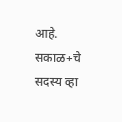आहे.
सकाळ+चे सदस्य व्हा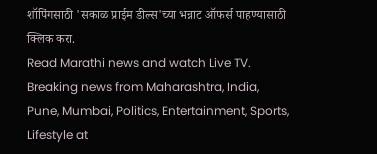शॉपिंगसाठी 'सकाळ प्राईम डील्स'च्या भन्नाट ऑफर्स पाहण्यासाठी क्लिक करा.
Read Marathi news and watch Live TV. Breaking news from Maharashtra, India, Pune, Mumbai, Politics, Entertainment, Sports, Lifestyle at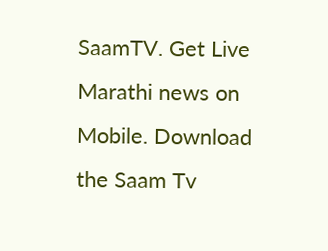SaamTV. Get Live Marathi news on Mobile. Download the Saam Tv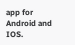app for Android and IOS.